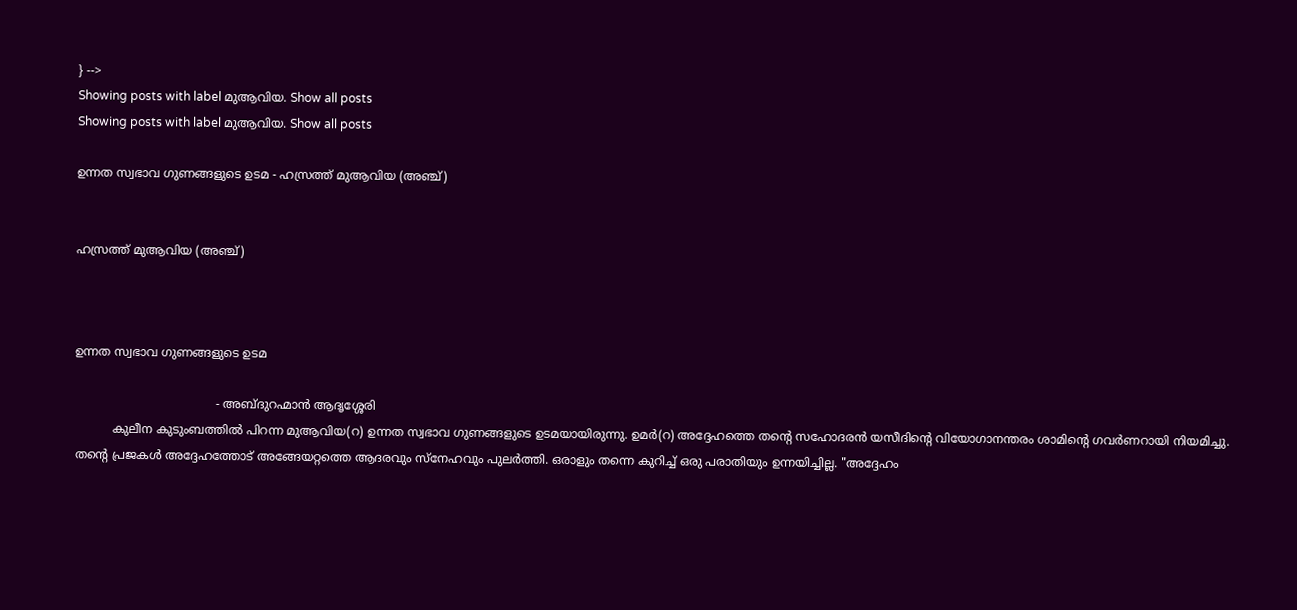} -->
Showing posts with label മുആവിയ. Show all posts
Showing posts with label മുആവിയ. Show all posts

ഉന്നത സ്വഭാവ ഗുണങ്ങളുടെ ഉടമ - ഹസ്രത്ത് മുആവിയ (അഞ്ച്)


ഹസ്രത്ത് മുആവിയ (അഞ്ച്)



ഉന്നത സ്വഭാവ ഗുണങ്ങളുടെ ഉടമ

                                      - അബ്ദുറഹ്മാൻ ആദൃശ്ശേരി
          കുലീന കുടുംബത്തിൽ പിറന്ന മുആവിയ(റ) ഉന്നത സ്വഭാവ ഗുണങ്ങളുടെ ഉടമയായിരുന്നു. ഉമർ(റ) അദ്ദേഹത്തെ തന്റെ സഹോദരൻ യസീദിന്റെ വിയോഗാനന്തരം ശാമിന്റെ ഗവർണറായി നിയമിച്ചു. തന്റെ പ്രജകൾ അദ്ദേഹത്തോട് അങ്ങേയറ്റത്തെ ആദരവും സ്നേഹവും പുലർത്തി. ഒരാളും തന്നെ കുറിച്ച് ഒരു പരാതിയും ഉന്നയിച്ചില്ല. "അദ്ദേഹം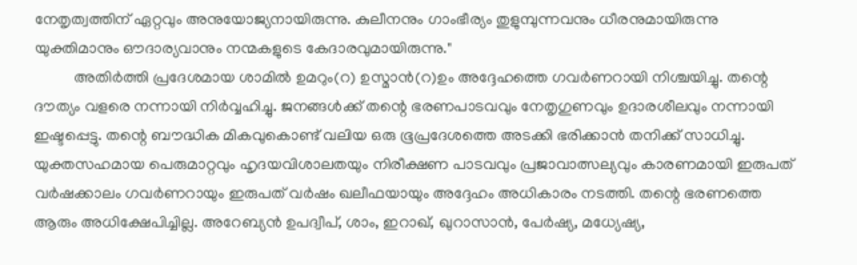നേതൃത്വത്തിന് ഏറ്റവും അനുയോജ്യനായിരുന്നു. കുലീനനും ഗാംഭീര്യം തുളുമ്പുന്നവനും ധീരനുമായിരുന്നു യുക്തിമാനും ഔദാര്യവാനും നന്മകളുടെ കേദാരവുമായിരുന്നു."
          അതിർത്തി പ്രദേശമായ ശാമിൽ ഉമറും(റ) ഉസ്മാൻ(റ)ഉം അദ്ദേഹത്തെ ഗവർണറായി നിശ്ചയിച്ചു. തന്റെ ദൗത്യം വളരെ നന്നായി നിർവ്വഹിച്ചു. ജനങ്ങൾക്ക് തന്റെ ഭരണപാടവവും നേതൃഗുണവും ഉദാരശീലവും നന്നായി ഇഷ്ടപ്പെട്ടു. തന്റെ ബൗദ്ധിക മികവുകൊണ്ട് വലിയ ഒരു ഭൂപ്രദേശത്തെ അടക്കി ഭരിക്കാൻ തനിക്ക് സാധിച്ചു. യുക്തസഹമായ പെരുമാറ്റവും ഹൃദയവിശാലതയും നിരീക്ഷണ പാടവവും പ്രജാവാത്സല്യവും കാരണമായി ഇരുപത് വർഷക്കാലം ഗവർണറായും ഇരുപത് വർഷം ഖലീഫയായും അദ്ദേഹം അധികാരം നടത്തി. തന്റെ ഭരണത്തെ ആരും അധിക്ഷേപിച്ചില്ല. അറേബ്യൻ ഉപദ്വീപ്, ശാം, ഇറാഖ്, ഖുറാസാൻ, പേർഷ്യ, മധ്യേഷ്യ,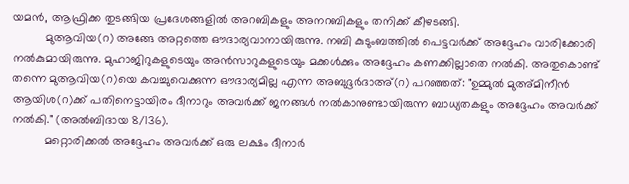യമൻ, ആഫ്രിക്ക തുടങ്ങിയ പ്രദേശങ്ങളിൽ അറബികളും അനറബികളും തനിക്ക് കീഴടങ്ങി.
          മുആവിയ(റ) അങ്ങേ അറ്റത്തെ ഔദാര്യവാനായിരുന്നു. നബി കുടുംബത്തിൽ പെട്ടവർക്ക് അദ്ദേഹം വാരിക്കോരി നൽകുമായിരുന്നു. മുഹാജിറുകളുടെയും അൻസാറുകളുടെയും മക്കൾക്കും അദ്ദേഹം കണക്കില്ലാതെ നൽകി. അതുകൊണ്ട് തന്നെ മുആവിയ(റ)യെ കവച്ചുവെക്കുന്ന ഔദാര്യമില്ല എന്ന അബുദ്ദർദാഅ്(റ) പറഞ്ഞത്: "ഉമ്മുൽ മുഅ്മിനീൻ ആയിശ(റ)ക്ക് പതിനെട്ടായിരം ദീനാറും അവർക്ക് ജനങ്ങൾ നൽകാനുണ്ടായിരുന്ന ബാധ്യതകളും അദ്ദേഹം അവർക്ക് നൽകി." (അൽബിദായ 8/136).
          മറ്റൊരിക്കൽ അദ്ദേഹം അവർക്ക് ഒരു ലക്ഷം ദീനാർ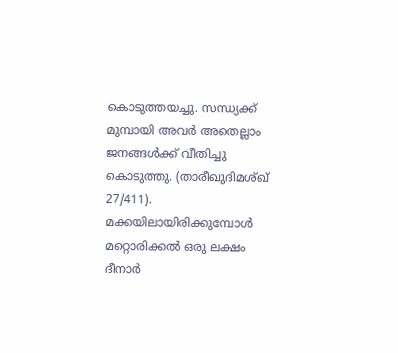കൊടുത്തയച്ചു. സന്ധ്യക്ക് മുമ്പായി അവർ അതെല്ലാം ജനങ്ങൾക്ക് വീതിച്ചു കൊടുത്തു. (താരീഖുദിമശ്ഖ് 27/411). മക്കയിലായിരിക്കുമ്പോൾ മറ്റൊരിക്കൽ ഒരു ലക്ഷം ദീനാർ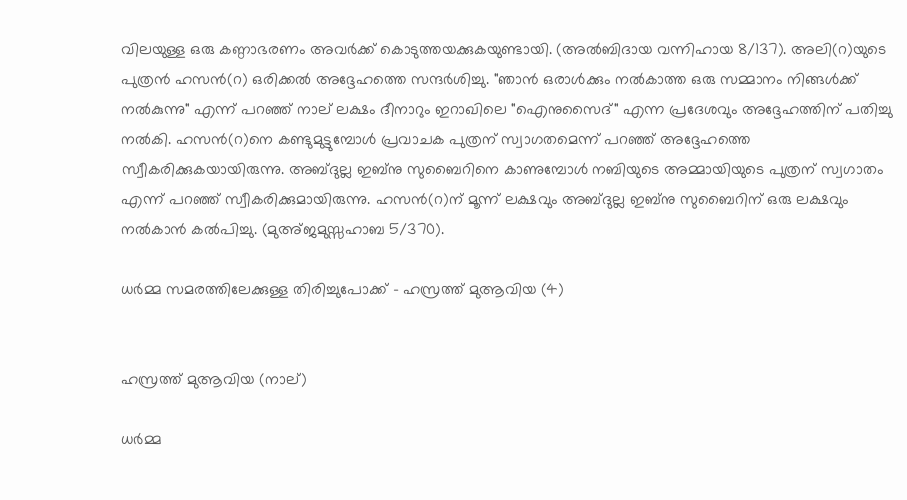വിലയുള്ള ഒരു കണ്ഠാഭരണം അവർക്ക് കൊടുത്തയക്കുകയുണ്ടായി. (അൽബിദായ വന്നിഹായ 8/137). അലി(റ)യുടെ പുത്രൻ ഹസൻ(റ) ഒരിക്കൽ അദ്ദേഹത്തെ സന്ദർശിച്ചു. "ഞാൻ ഒരാൾക്കും നൽകാത്ത ഒരു സമ്മാനം നിങ്ങൾക്ക് നൽകുന്നു" എന്ന് പറഞ്ഞ് നാല് ലക്ഷം ദീനാറും ഇറാഖിലെ "ഐനുസൈദ്" എന്ന പ്രദേശവും അദ്ദേഹത്തിന് പതിച്ചു നൽകി. ഹസൻ(റ)നെ കണ്ടുമുട്ടുമ്പോൾ പ്രവാചക പുത്രന് സ്വാഗതമെന്ന് പറഞ്ഞ് അദ്ദേഹത്തെ സ്വീകരിക്കുകയായിരുന്നു. അബ്ദുല്ല ഇബ്നു സുബൈറിനെ കാണുമ്പോൾ നബിയുടെ അമ്മായിയുടെ പുത്രന് സ്വഗാതം എന്ന് പറഞ്ഞ് സ്വീകരിക്കുമായിരുന്നു. ഹസൻ(റ)ന് മൂന്ന് ലക്ഷവും അബ്ദുല്ല ഇബ്നു സുബൈറിന് ഒരു ലക്ഷവും നൽകാൻ കൽപിച്ചു. (മുഅ്ജമുസ്സഹാബ 5/370).

ധർമ്മ സമരത്തിലേക്കുള്ള തിരിച്ചുപോക്ക് - ഹസ്രത്ത് മുആവിയ (4)


ഹസ്രത്ത് മുആവിയ (നാല്)

ധർമ്മ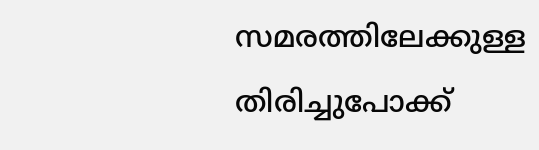സമരത്തിലേക്കുള്ള തിരിച്ചുപോക്ക്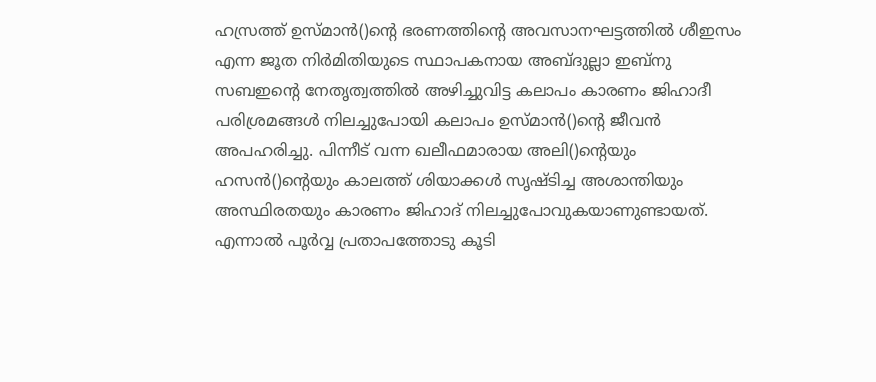ഹസ്രത്ത് ഉസ്മാൻ()ന്റെ ഭരണത്തിന്റെ അവസാനഘട്ടത്തിൽ ശീഇസം എന്ന ജൂത നിർമിതിയുടെ സ്ഥാപകനായ അബ്ദുല്ലാ ഇബ്നു സബഇന്റെ നേതൃത്വത്തിൽ അഴിച്ചുവിട്ട കലാപം കാരണം ജിഹാദീ പരിശ്രമങ്ങൾ നിലച്ചുപോയി കലാപം ഉസ്മാൻ()ന്റെ ജീവൻ അപഹരിച്ചു. പിന്നീട് വന്ന ഖലീഫമാരായ അലി()ന്റെയും ഹസൻ()ന്റെയും കാലത്ത് ശിയാക്കൾ സൃഷ്ടിച്ച അശാന്തിയും അസ്ഥിരതയും കാരണം ജിഹാദ് നിലച്ചുപോവുകയാണുണ്ടായത്. എന്നാൽ പൂർവ്വ പ്രതാപത്തോടു കൂടി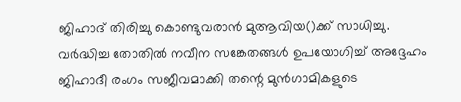ജിഹാദ് തിരിച്ചു കൊണ്ടുവരാൻ മുആവിയ()ക്ക് സാധിച്ചു. വർദ്ധിച്ച തോതിൽ നവീന സങ്കേതങ്ങൾ ഉപയോഗിച്ച് അദ്ദേഹം ജിഹാദീ രംഗം സജീവമാക്കി തന്റെ മുൻഗാമികളുടെ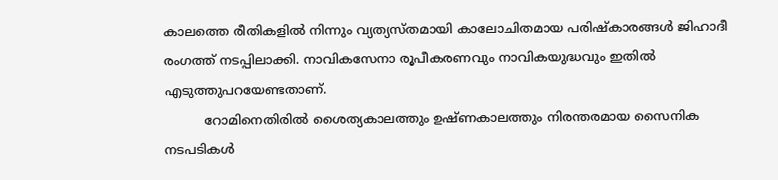കാലത്തെ രീതികളിൽ നിന്നും വ്യത്യസ്തമായി കാലോചിതമായ പരിഷ്കാരങ്ങൾ ജിഹാദീ രംഗത്ത് നടപ്പിലാക്കി. നാവികസേനാ രൂപീകരണവും നാവികയുദ്ധവും ഇതിൽ എടുത്തുപറയേണ്ടതാണ്.
          റോമിനെതിരിൽ ശൈത്യകാലത്തും ഉഷ്ണകാലത്തും നിരന്തരമായ സൈനിക നടപടികൾ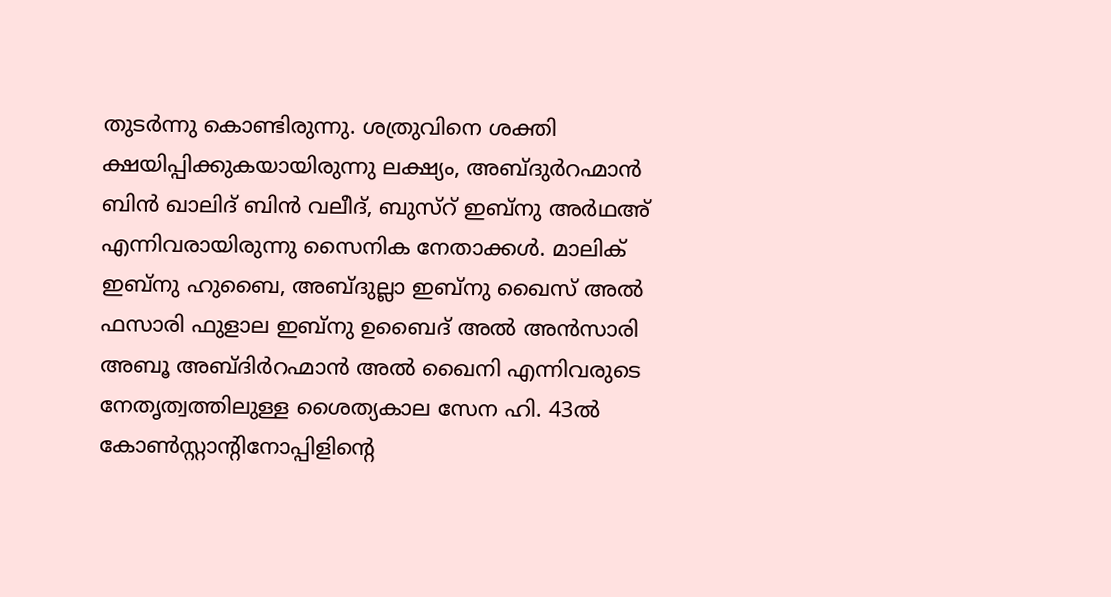തുടർന്നു കൊണ്ടിരുന്നു. ശത്രുവിനെ ശക്തി ക്ഷയിപ്പിക്കുകയായിരുന്നു ലക്ഷ്യം, അബ്ദുർറഹ്മാൻ ബിൻ ഖാലിദ് ബിൻ വലീദ്, ബുസ്റ് ഇബ്നു അർഥഅ് എന്നിവരായിരുന്നു സൈനിക നേതാക്കൾ. മാലിക് ഇബ്നു ഹുബൈ, അബ്ദുല്ലാ ഇബ്നു ഖൈസ് അൽ ഫസാരി ഫുളാല ഇബ്നു ഉബൈദ് അൽ അൻസാരി അബൂ അബ്ദിർറഹ്മാൻ അൽ ഖൈനി എന്നിവരുടെ നേതൃത്വത്തിലുള്ള ശൈത്യകാല സേന ഹി. 43ൽ കോൺസ്റ്റാന്റിനോപ്പിളിന്റെ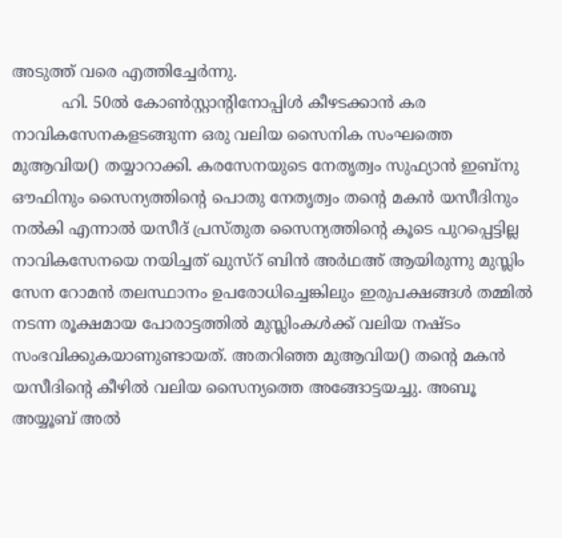അടുത്ത് വരെ എത്തിച്ചേർന്നു.
          ഹി. 50ൽ കോൺസ്റ്റാന്റിനോപ്പിൾ കീഴടക്കാൻ കര നാവികസേനകളടങ്ങുന്ന ഒരു വലിയ സൈനിക സംഘത്തെ മുആവിയ() തയ്യാറാക്കി. കരസേനയുടെ നേതൃത്വം സുഫ്യാൻ ഇബ്നു ഔഫിനും സൈന്യത്തിന്റെ പൊതു നേതൃത്വം തന്റെ മകൻ യസീദിനും നൽകി എന്നാൽ യസീദ് പ്രസ്തുത സൈന്യത്തിന്റെ കൂടെ പുറപ്പെട്ടില്ല നാവികസേനയെ നയിച്ചത് ഖുസ്റ് ബിൻ അർഥഅ് ആയിരുന്നു മുസ്ലിം സേന റോമൻ തലസ്ഥാനം ഉപരോധിച്ചെങ്കിലും ഇരുപക്ഷങ്ങൾ തമ്മിൽ നടന്ന രൂക്ഷമായ പോരാട്ടത്തിൽ മുസ്ലിംകൾക്ക് വലിയ നഷ്ടം സംഭവിക്കുകയാണുണ്ടായത്. അതറിഞ്ഞ മുആവിയ() തന്റെ മകൻ യസീദിന്റെ കീഴിൽ വലിയ സൈന്യത്തെ അങ്ങോട്ടയച്ചു. അബൂ അയ്യൂബ് അൽ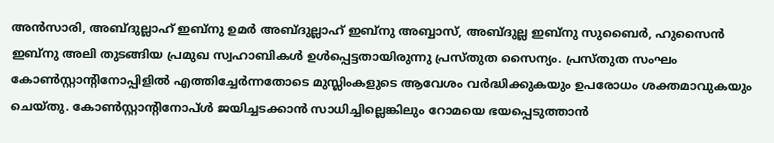അൻസാരി, അബ്ദുല്ലാഹ് ഇബ്നു ഉമർ അബ്ദുല്ലാഹ് ഇബ്നു അബ്ബാസ്, അബ്ദുല്ല ഇബ്നു സുബൈർ, ഹുസൈൻ ഇബ്നു അലി തുടങ്ങിയ പ്രമുഖ സ്വഹാബികൾ ഉൾപ്പെട്ടതായിരുന്നു പ്രസ്തുത സൈന്യം. പ്രസ്തുത സംഘം കോൺസ്റ്റാന്റിനോപ്പിളിൽ എത്തിച്ചേർന്നതോടെ മുസ്ലിംകളുടെ ആവേശം വർദ്ധിക്കുകയും ഉപരോധം ശക്തമാവുകയും ചെയ്തു. കോൺസ്റ്റാന്റിനോപ്ൾ ജയിച്ചടക്കാൻ സാധിച്ചില്ലെങ്കിലും റോമയെ ഭയപ്പെടുത്താൻ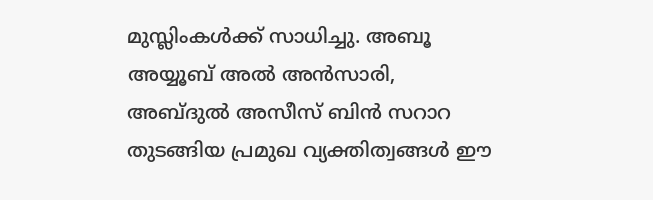മുസ്ലിംകൾക്ക് സാധിച്ചു. അബൂ അയ്യൂബ് അൽ അൻസാരി, അബ്ദുൽ അസീസ് ബിൻ സറാറ തുടങ്ങിയ പ്രമുഖ വ്യക്തിത്വങ്ങൾ ഈ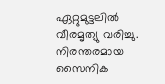ഏറ്റുമുട്ടലിൽ വീരമൃത്യു വരിച്ചു. നിരന്തരമായ  സൈനിക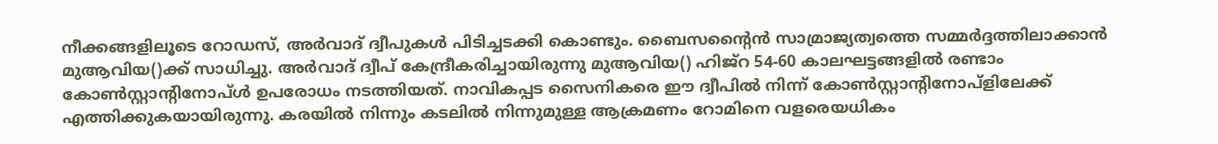നീക്കങ്ങളിലൂടെ റോഡസ്, അർവാദ് ദ്വീപുകൾ പിടിച്ചടക്കി കൊണ്ടും. ബൈസന്റൈൻ സാമ്രാജ്യത്വത്തെ സമ്മർദ്ദത്തിലാക്കാൻ മുആവിയ()ക്ക് സാധിച്ചു. അർവാദ് ദ്വീപ് കേന്ദ്രീകരിച്ചായിരുന്നു മുആവിയ() ഹിജ്റ 54-60 കാലഘട്ടങ്ങളിൽ രണ്ടാം കോൺസ്റ്റാന്റിനോപ്ൾ ഉപരോധം നടത്തിയത്. നാവികപ്പട സൈനികരെ ഈ ദ്വീപിൽ നിന്ന് കോൺസ്റ്റാന്റിനോപ്ളിലേക്ക് എത്തിക്കുകയായിരുന്നു. കരയിൽ നിന്നും കടലിൽ നിന്നുമുള്ള ആക്രമണം റോമിനെ വളരെയധികം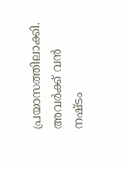പ്രയാസത്തിലാക്കി. അവർക്ക് വൻ നഷ്ടം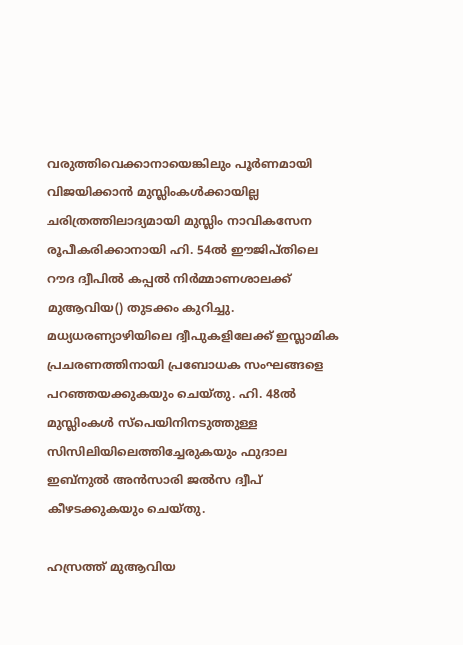വരുത്തിവെക്കാനായെങ്കിലും പൂർണമായി വിജയിക്കാൻ മുസ്ലിംകൾക്കായില്ല ചരിത്രത്തിലാദ്യമായി മുസ്ലിം നാവികസേന രൂപീകരിക്കാനായി ഹി. 54ൽ ഈജിപ്തിലെ റൗദ ദ്വീപിൽ കപ്പൽ നിർമ്മാണശാലക്ക് മുആവിയ() തുടക്കം കുറിച്ചു. മധ്യധരണ്യാഴിയിലെ ദ്വീപുകളിലേക്ക് ഇസ്ലാമിക പ്രചരണത്തിനായി പ്രബോധക സംഘങ്ങളെ പറഞ്ഞയക്കുകയും ചെയ്തു. ഹി. 48ൽ മുസ്ലിംകൾ സ്പെയിനിനടുത്തുള്ള സിസിലിയിലെത്തിച്ചേരുകയും ഫുദാല ഇബ്നുൽ അൻസാരി ജൽസ ദ്വീപ് കീഴടക്കുകയും ചെയ്തു.

ഹസ്രത്ത് മുആവിയ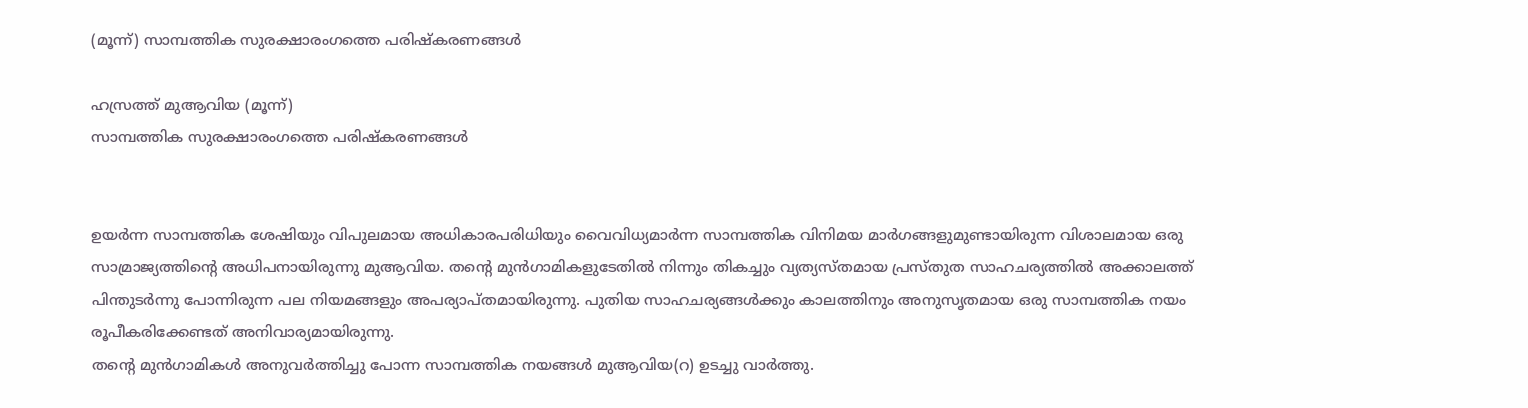(മൂന്ന്) സാമ്പത്തിക സുരക്ഷാരംഗത്തെ പരിഷ്കരണങ്ങൾ

ഹസ്രത്ത് മുആവിയ (മൂന്ന്)
സാമ്പത്തിക സുരക്ഷാരംഗത്തെ പരിഷ്കരണങ്ങൾ


ഉയർന്ന സാമ്പത്തിക ശേഷിയും വിപുലമായ അധികാരപരിധിയും വൈവിധ്യമാർന്ന സാമ്പത്തിക വിനിമയ മാർഗങ്ങളുമുണ്ടായിരുന്ന വിശാലമായ ഒരു സാമ്രാജ്യത്തിന്റെ അധിപനായിരുന്നു മുആവിയ. തന്റെ മുൻഗാമികളുടേതിൽ നിന്നും തികച്ചും വ്യത്യസ്തമായ പ്രസ്തുത സാഹചര്യത്തിൽ അക്കാലത്ത് പിന്തുടർന്നു പോന്നിരുന്ന പല നിയമങ്ങളും അപര്യാപ്തമായിരുന്നു. പുതിയ സാഹചര്യങ്ങൾക്കും കാലത്തിനും അനുസൃതമായ ഒരു സാമ്പത്തിക നയം രൂപീകരിക്കേണ്ടത് അനിവാര്യമായിരുന്നു.
തന്റെ മുൻഗാമികൾ അനുവർത്തിച്ചു പോന്ന സാമ്പത്തിക നയങ്ങൾ മുആവിയ(റ) ഉടച്ചു വാർത്തു.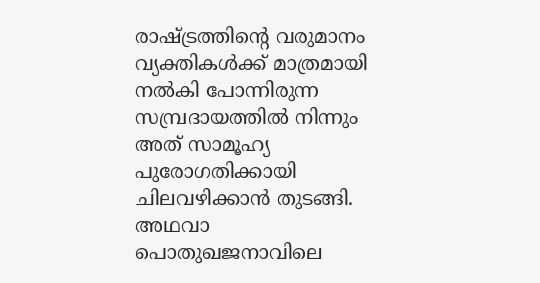രാഷ്ട്രത്തിന്റെ വരുമാനം വ്യക്തികൾക്ക് മാത്രമായി നൽകി പോന്നിരുന്ന സമ്പ്രദായത്തിൽ നിന്നും അത് സാമൂഹ്യ പുരോഗതിക്കായി ചിലവഴിക്കാൻ തുടങ്ങി. അഥവാ പൊതുഖജനാവിലെ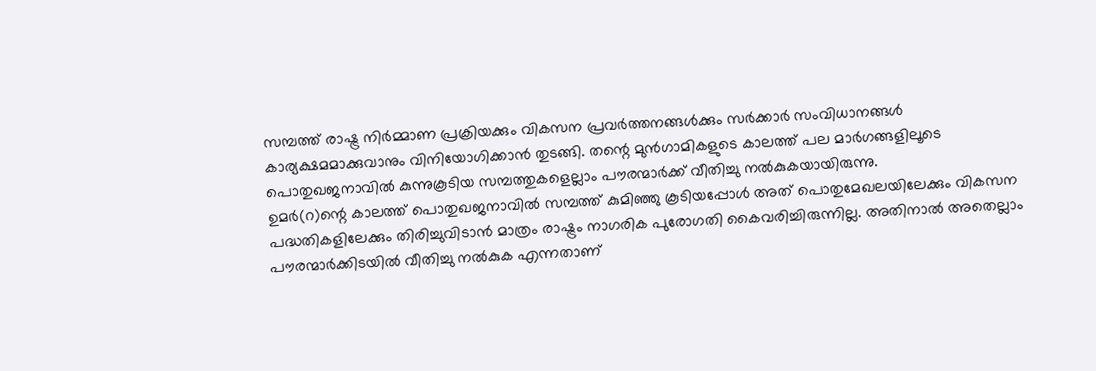സമ്പത്ത് രാഷ്ട്ര നിർമ്മാണ പ്രക്രിയക്കും വികസന പ്രവർത്തനങ്ങൾക്കും സർക്കാർ സംവിധാനങ്ങൾ കാര്യക്ഷമമാക്കുവാനും വിനിയോഗിക്കാൻ തുടങ്ങി. തന്റെ മുൻഗാമികളുടെ കാലത്ത് പല മാർഗങ്ങളിലൂടെ പൊതുഖജനാവിൽ കുന്നുകൂടിയ സമ്പത്തുകളെല്ലാം പൗരന്മാർക്ക് വീതിച്ചു നൽകുകയായിരുന്നു.
ഉമർ(റ)ന്റെ കാലത്ത് പൊതുഖജനാവിൽ സമ്പത്ത് കുമിഞ്ഞു കൂടിയപ്പോൾ അത് പൊതുമേഖലയിലേക്കും വികസന പദ്ധതികളിലേക്കും തിരിച്ചുവിടാൻ മാത്രം രാഷ്ട്രം നാഗരിക പുരോഗതി കൈവരിച്ചിരുന്നില്ല. അതിനാൽ അതെല്ലാം പൗരന്മാർക്കിടയിൽ വീതിച്ചു നൽകുക എന്നതാണ്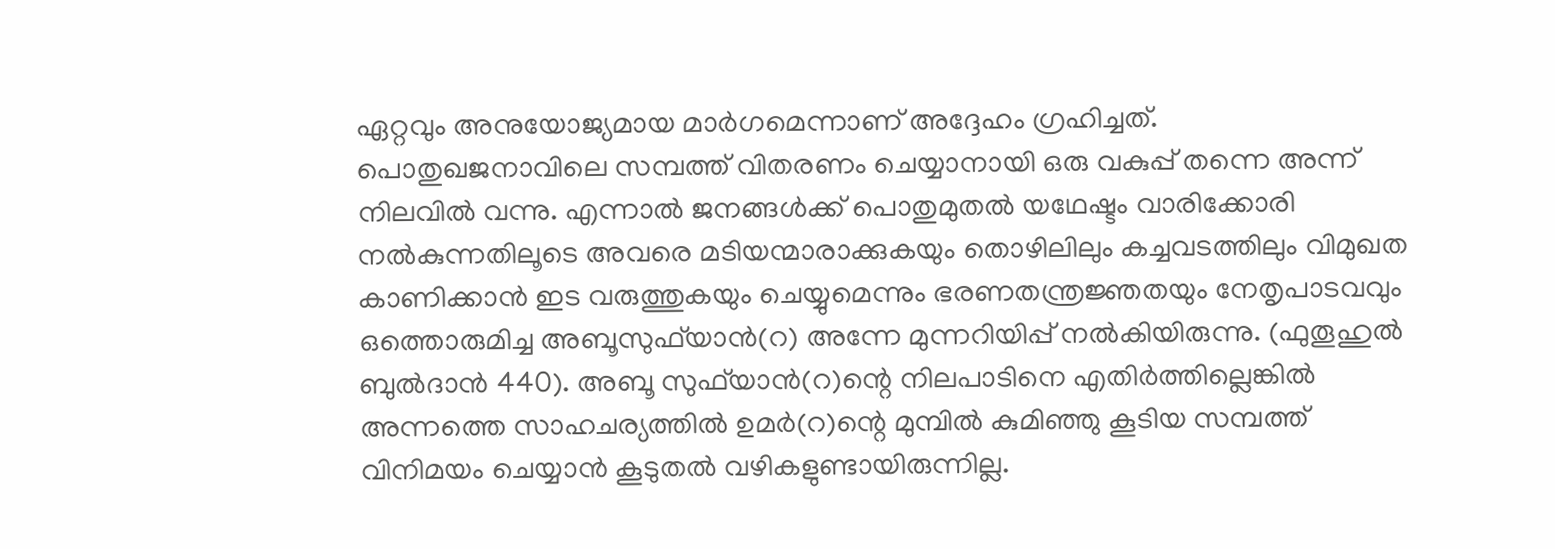ഏറ്റവും അനുയോജ്യമായ മാർഗമെന്നാണ് അദ്ദേഹം ഗ്രഹിച്ചത്. പൊതുഖജനാവിലെ സമ്പത്ത് വിതരണം ചെയ്യാനായി ഒരു വകുപ്പ് തന്നെ അന്ന് നിലവിൽ വന്നു. എന്നാൽ ജനങ്ങൾക്ക് പൊതുമുതൽ യഥേഷ്ടം വാരിക്കോരി നൽകുന്നതിലൂടെ അവരെ മടിയന്മാരാക്കുകയും തൊഴിലിലും കച്ചവടത്തിലും വിമുഖത കാണിക്കാൻ ഇട വരുത്തുകയും ചെയ്യുമെന്നും ഭരണതന്ത്രജ്ഞതയും നേതൃപാടവവും ഒത്തൊരുമിച്ച അബൂസുഫ്‌യാൻ‌(റ) അന്നേ മുന്നറിയിപ്പ് നൽകിയിരുന്നു. (ഫുതൂഹുൽ ബുൽദാൻ 440). അബൂ സുഫ്‌യാൻ(റ)ന്റെ നിലപാടിനെ എതിർത്തില്ലെങ്കിൽ അന്നത്തെ സാഹചര്യത്തിൽ ഉമർ(റ)ന്റെ മുമ്പിൽ കുമിഞ്ഞു കൂടിയ സമ്പത്ത് വിനിമയം ചെയ്യാൻ കൂടുതൽ വഴികളുണ്ടായിരുന്നില്ല.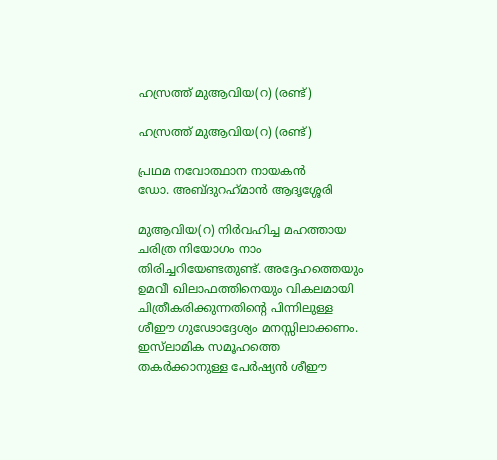ഹസ്രത്ത് മുആവിയ(റ) (രണ്ട്)

ഹസ്രത്ത് മുആവിയ(റ) (രണ്ട്)

പ്രഥമ നവോത്ഥാന നായകൻ
ഡോ. അബ്ദുറഹ്‌മാൻ ആദൃശ്ശേരി

മുആവിയ(റ) നിർവഹിച്ച മഹത്തായ ചരിത്ര നിയോഗം നാം തിരിച്ചറിയേണ്ടതുണ്ട്. അദ്ദേഹത്തെയും ഉമവീ ഖിലാഫത്തിനെയും വികലമായി ചിത്രീകരിക്കുന്നതിന്റെ പിന്നിലുള്ള ശീഈ ഗുഢോദ്ദേശ്യം മനസ്സിലാക്കണം. ഇസ്‌ലാമിക സമൂഹത്തെ തകർക്കാനുള്ള പേർഷ്യൻ ശീഈ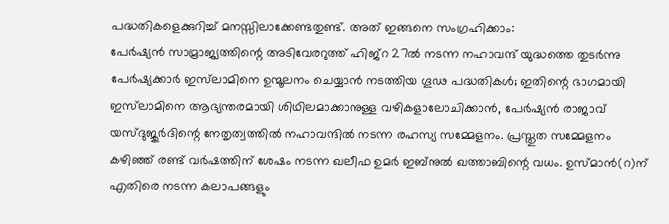പദ്ധതികളെക്കുറിച്ച് മനസ്സിലാക്കേണ്ടതുണ്ട്. അത് ഇങ്ങനെ സംഗ്രഹിക്കാം:
പേർഷ്യൻ സാമ്രാജ്യത്തിന്റെ അടിവേരറുത്ത് ഹിജ്റ 27ൽ നടന്ന നഹാവന്ദ് യുദ്ധത്തെ തുടർന്നു പേർഷ്യക്കാർ ഇസ്‌ലാമിനെ ഉന്മൂലനം ചെയ്യാൻ നടത്തിയ ഗൂഢ പദ്ധതികൾ; ഇതിന്റെ ഭാഗമായി ഇസ്‌ലാമിനെ ആഭ്യന്തരമായി ശിഥിലമാക്കാനുള്ള വഴികളാലോചിക്കാൻ, പേർഷ്യൻ രാജാവ് യസ്ദുജുർദിന്റെ നേതൃത്വത്തിൽ നഹാവന്ദിൽ നടന്ന രഹസ്യ സമ്മേളനം. പ്രസ്തുത സമ്മേളനം കഴിഞ്ഞ് രണ്ട് വർഷത്തിന് ശേഷം നടന്ന ഖലീഫ ഉമർ ഇബ്നുൽ ഖത്താബിന്റെ വധം. ഉസ്മാൻ(റ)ന് എതിരെ നടന്ന കലാപങ്ങളും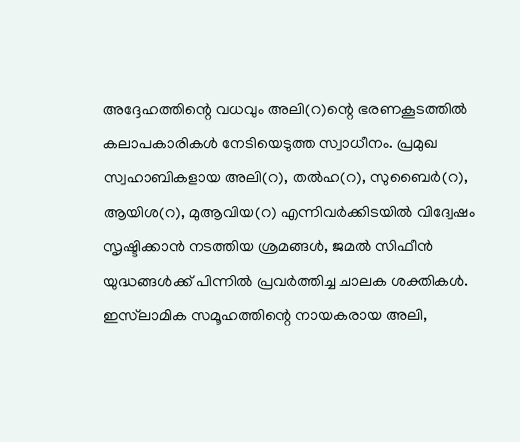അദ്ദേഹത്തിന്റെ വധവും അലി(റ)ന്റെ ഭരണകൂടത്തിൽ കലാപകാരികൾ നേടിയെടുത്ത സ്വാധീനം. പ്രമുഖ സ്വഹാബികളായ അലി(റ), തൽഹ(റ), സുബൈർ(റ), ആയിശ(റ), മുആവിയ(റ) എന്നിവർക്കിടയിൽ വിദ്വേഷം സൃഷ്ടിക്കാൻ നടത്തിയ ശ്രമങ്ങൾ, ജമൽ സിഫീൻ യുദ്ധങ്ങൾക്ക് പിന്നിൽ പ്രവർത്തിച്ച ചാലക ശക്തികൾ. ഇസ്‌ലാമിക സമൂഹത്തിന്റെ നായകരായ അലി,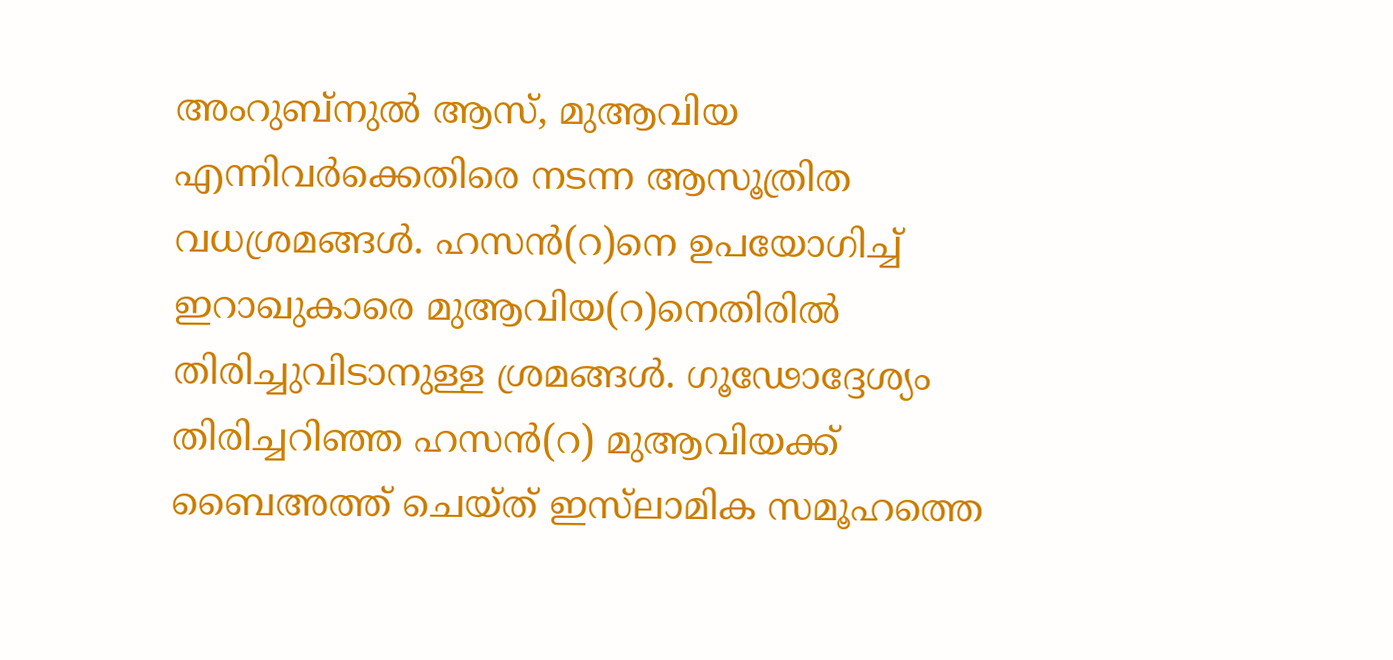അംറുബ്നുൽ ആസ്, മുആവിയ എന്നിവർക്കെതിരെ നടന്ന ആസൂത്രിത വധശ്രമങ്ങൾ. ഹസൻ(റ)നെ ഉപയോഗിച്ച് ഇറാഖുകാരെ മുആവിയ(റ)നെതിരിൽ തിരിച്ചുവിടാനുള്ള ശ്രമങ്ങൾ. ഗൂഢോദ്ദേശ്യം തിരിച്ചറിഞ്ഞ ഹസൻ(റ) മുആവിയക്ക് ബൈഅത്ത് ചെയ്ത് ഇസ്‌ലാമിക സമൂഹത്തെ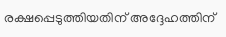രക്ഷപ്പെടുത്തിയതിന് അദ്ദേഹത്തിന്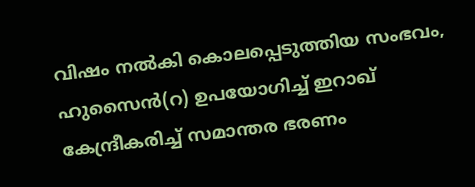വിഷം നൽകി കൊലപ്പെടുത്തിയ സംഭവം, ഹുസൈൻ(റ) ഉപയോഗിച്ച് ഇറാഖ് കേന്ദ്രീകരിച്ച് സമാന്തര ഭരണം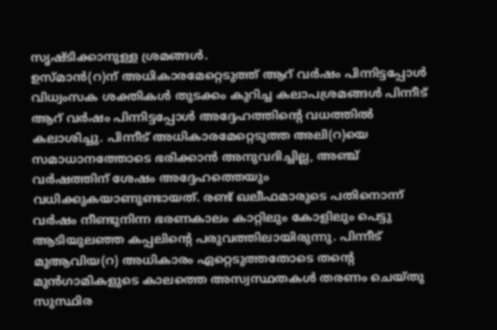സൃഷ്ടിക്കാനുള്ള ശ്രമങ്ങൾ.
ഉസ്മാൻ(റ)ന് അധികാരമേറ്റെടുത്ത് ആറ് വർഷം പിന്നിട്ടപ്പോൾ വിധ്വംസക ശക്തികൾ തുടക്കം കുറിച്ച കലാപശ്രമങ്ങൾ പിന്നീട് ആറ് വർഷം പിന്നിട്ടപ്പോൾ അദ്ദേഹത്തിന്റെ വധത്തിൽ  കലാശിച്ചു. പിന്നീട് അധികാരമേറ്റെടുത്ത അലി(റ)യെ സമാധാനത്തോടെ ഭരിക്കാൻ അനുവദിച്ചില്ല, അഞ്ച് വർഷത്തിന് ശേഷം അദ്ദേഹത്തെയും വധിക്കുകയാണുണ്ടായത്. രണ്ട് ഖലീഫമാരുടെ പതിനൊന്ന് വർഷം നീണ്ടുനിന്ന ഭരണകാലം കാറ്റിലും കോളിലും പെട്ടു ആടിയുലഞ്ഞ കപ്പലിന്റെ പരുവത്തിലായിരുന്നു. പിന്നീട് മുആവിയ(റ) അധികാരം ഏറ്റെടുത്തതോടെ തന്റെ മുൻഗാമികളുടെ കാലത്തെ അസ്വസ്ഥതകൾ തരണം ചെയ്തു സുസ്ഥിര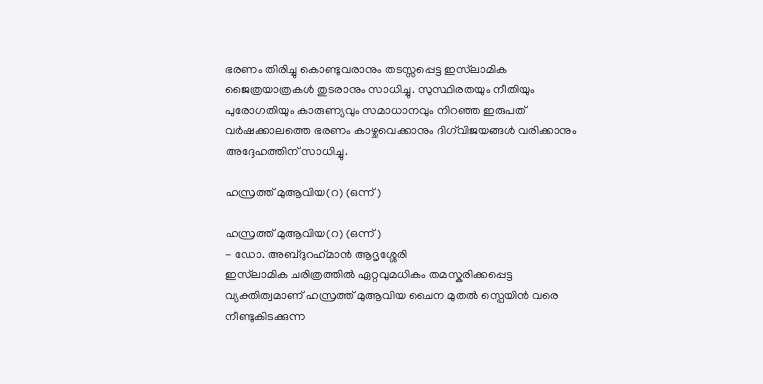ഭരണം തിരിച്ചു കൊണ്ടുവരാനും തടസ്സപ്പെട്ട ഇസ്‌ലാമിക ജൈത്രയാത്രകൾ തുടരാനും സാധിച്ചു. സുസ്ഥിരതയും നീതിയും പുരോഗതിയും കാരുണ്യവും സമാധാനവും നിറഞ്ഞ ഇരുപത് വർഷക്കാലത്തെ ഭരണം കാഴ്ചവെക്കാനും ദിഗ്‌വിജയങ്ങൾ വരിക്കാനും അദ്ദേഹത്തിന് സാധിച്ചു.

ഹസ്രത്ത് മുആവിയ(റ) (ഒന്ന്)

ഹസ്രത്ത് മുആവിയ(റ) (ഒന്ന്)
- ഡോ. അബ്ദുറഹ്‌മാൻ ആദൃശ്ശേരി
ഇസ്‌ലാമിക ചരിത്രത്തിൽ ഏറ്റവുമധികം തമസ്കരിക്കപ്പെട്ട വ്യക്തിത്വമാണ് ഹസ്രത്ത് മുആവിയ ചൈന മുതൽ സ്പെയിൻ വരെ നീണ്ടുകിടക്കുന്ന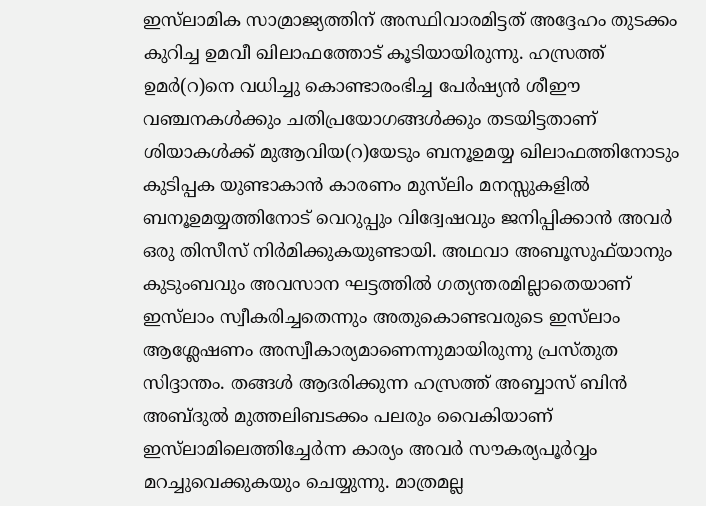ഇസ്‌ലാമിക സാമ്രാജ്യത്തിന് അസ്ഥിവാരമിട്ടത് അദ്ദേഹം തുടക്കം കുറിച്ച ഉമവീ ഖിലാഫത്തോട് കൂടിയായിരുന്നു. ഹസ്രത്ത് ഉമർ(റ)നെ വധിച്ചു കൊണ്ടാരംഭിച്ച പേർഷ്യൻ ശീഈ വഞ്ചനകൾക്കും ചതിപ്രയോഗങ്ങൾക്കും തടയിട്ടതാണ് ശിയാകൾക്ക് മുആവിയ(റ)യേടും ബനൂഉമയ്യ ഖിലാഫത്തിനോടും കുടിപ്പക യുണ്ടാകാൻ കാരണം മുസ്‌ലിം മനസ്സുകളിൽ ബനൂഉമയ്യത്തിനോട് വെറുപ്പും വിദ്വേഷവും ജനിപ്പിക്കാൻ അവർ ഒരു തിസീസ് നിർമിക്കുകയുണ്ടായി. അഥവാ അബൂസുഫ്‌യാനും കുടുംബവും അവസാന ഘട്ടത്തിൽ ഗത്യന്തരമില്ലാതെയാണ് ഇസ്‌ലാം സ്വീകരിച്ചതെന്നും അതുകൊണ്ടവരുടെ ഇസ്‌ലാം ആശ്ലേഷണം അസ്വീകാര്യമാണെന്നുമായിരുന്നു പ്രസ്തുത സിദ്ദാന്തം. തങ്ങൾ ആദരിക്കുന്ന ഹസ്രത്ത് അബ്ബാസ് ബിൻ അബ്ദുൽ മുത്തലിബടക്കം പലരും വൈകിയാണ് ഇസ്‌ലാമിലെത്തിച്ചേർന്ന കാര്യം അവർ സൗകര്യപൂർവ്വം മറച്ചുവെക്കുകയും ചെയ്യുന്നു. മാത്രമല്ല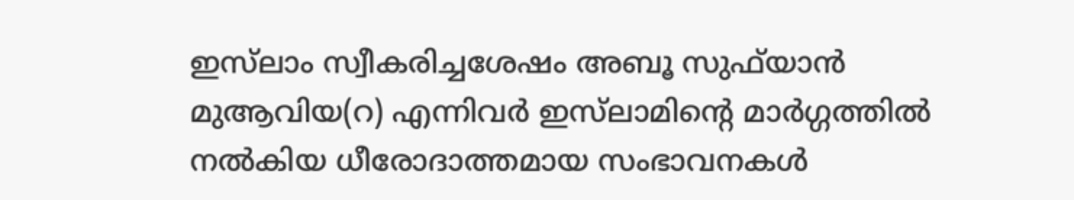ഇസ്‌ലാം സ്വീകരിച്ചശേഷം അബൂ സുഫ്‌യാൻ മുആവിയ(റ) എന്നിവർ ഇസ്‌ലാമിന്റെ മാർഗ്ഗത്തിൽ നൽകിയ ധീരോദാത്തമായ സംഭാവനകൾ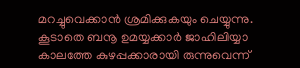മറച്ചുവെക്കാൻ ശ്രമിക്കുകയും ചെയ്യുന്നു.
കൂടാതെ ബനൂ ഉമയ്യക്കാർ ജാഹിലിയ്യാ കാലത്തേ കുഴപ്പക്കാരായി രുന്നുവെന്ന്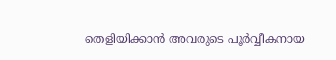തെളിയിക്കാൻ അവരുടെ പൂർവ്വീകനായ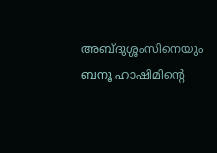അബ്ദുശ്ശംസിനെയും ബനൂ ഹാഷിമിന്റെ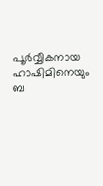പൂർവ്വീകനായ ഹാഷിമിനെയും ബ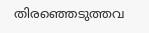തിരഞ്ഞെടുത്തവ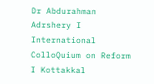Dr Abdurahman Adrshery I International ColloQuium on Reform I Kottakkal